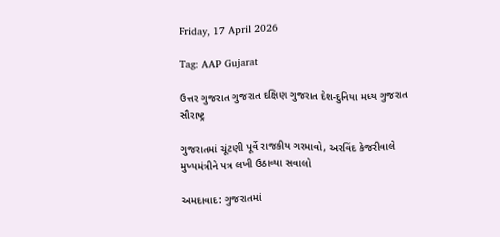Friday, 17 April 2026

Tag: AAP Gujarat

ઉત્તર ગુજરાત ગુજરાત દક્ષિણ ગુજરાત દેશ-દુનિયા મધ્ય ગુજરાત સૌરાષ્ટ્ર

ગુજરાતમાં ચૂંટણી પૂર્વે રાજકીય ગરમાવો, અરવિંદ કેજરીવાલે મુખ્યમંત્રીને પત્ર લખી ઉઠાવ્યા સવાલો

અમદાવાદ: ગુજરાતમાં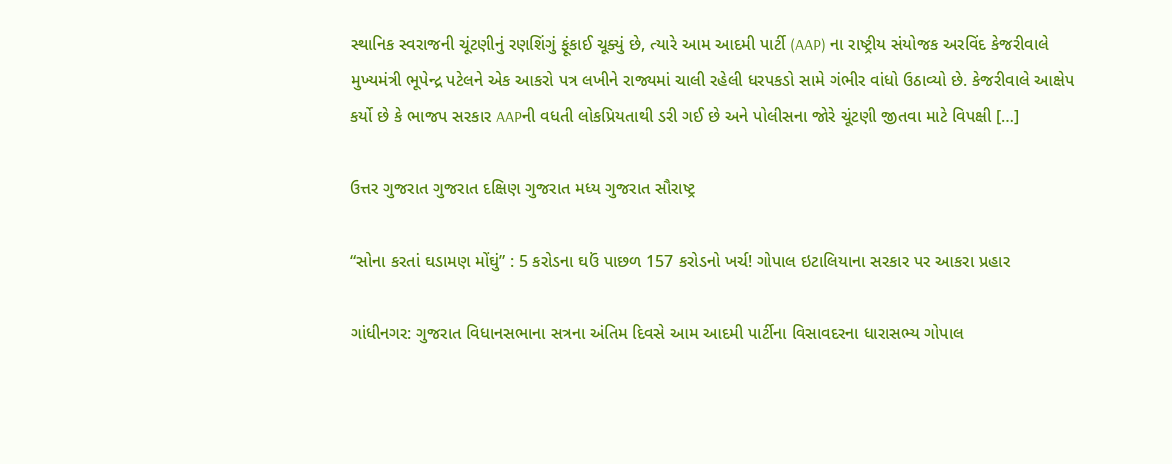સ્થાનિક સ્વરાજની ચૂંટણીનું રણશિંગું ફૂંકાઈ ચૂક્યું છે, ત્યારે આમ આદમી પાર્ટી (AAP) ના રાષ્ટ્રીય સંયોજક અરવિંદ કેજરીવાલે મુખ્યમંત્રી ભૂપેન્દ્ર પટેલને એક આકરો પત્ર લખીને રાજ્યમાં ચાલી રહેલી ધરપકડો સામે ગંભીર વાંધો ઉઠાવ્યો છે. કેજરીવાલે આક્ષેપ કર્યો છે કે ભાજપ સરકાર AAPની વધતી લોકપ્રિયતાથી ડરી ગઈ છે અને પોલીસના જોરે ચૂંટણી જીતવા માટે વિપક્ષી […]

ઉત્તર ગુજરાત ગુજરાત દક્ષિણ ગુજરાત મધ્ય ગુજરાત સૌરાષ્ટ્ર

“સોના કરતાં ઘડામણ મોંઘું” : 5 કરોડના ઘઉં પાછળ 157 કરોડનો ખર્ચ! ગોપાલ ઇટાલિયાના સરકાર પર આકરા પ્રહાર

ગાંધીનગર: ગુજરાત વિધાનસભાના સત્રના અંતિમ દિવસે આમ આદમી પાર્ટીના વિસાવદરના ધારાસભ્ય ગોપાલ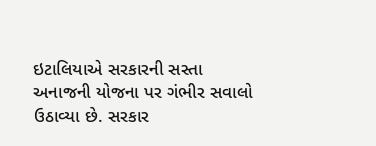ઇટાલિયાએ સરકારની સસ્તા અનાજની યોજના પર ગંભીર સવાલો ઉઠાવ્યા છે. સરકાર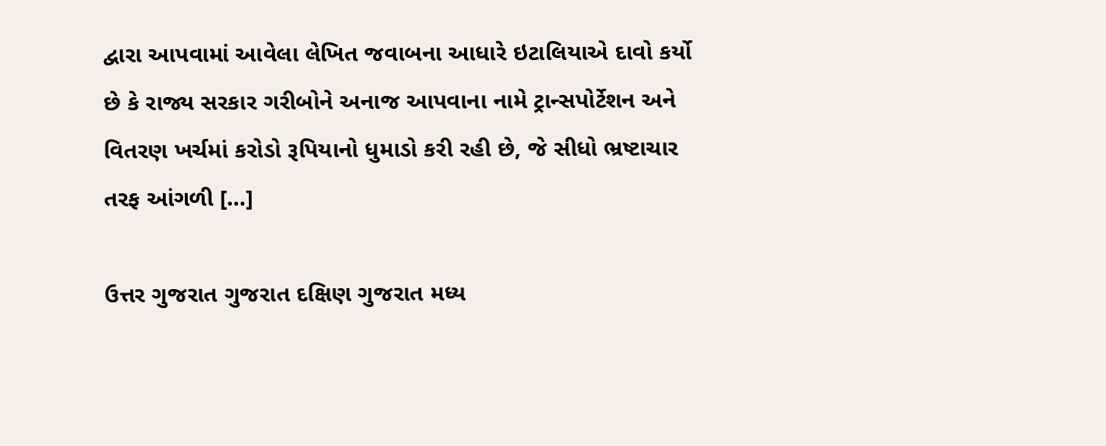દ્વારા આપવામાં આવેલા લેખિત જવાબના આધારે ઇટાલિયાએ દાવો કર્યો છે કે રાજ્ય સરકાર ગરીબોને અનાજ આપવાના નામે ટ્રાન્સપોર્ટેશન અને વિતરણ ખર્ચમાં કરોડો રૂપિયાનો ધુમાડો કરી રહી છે, જે સીધો ભ્રષ્ટાચાર તરફ આંગળી […]

ઉત્તર ગુજરાત ગુજરાત દક્ષિણ ગુજરાત મધ્ય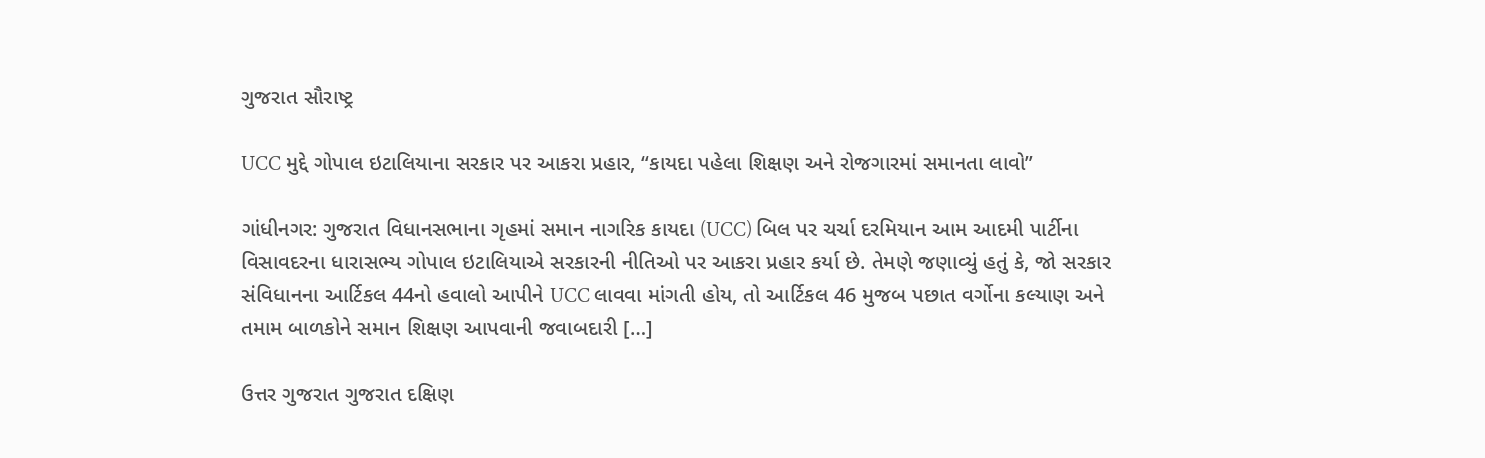ગુજરાત સૌરાષ્ટ્ર

UCC મુદ્દે ગોપાલ ઇટાલિયાના સરકાર પર આકરા પ્રહાર, “કાયદા પહેલા શિક્ષણ અને રોજગારમાં સમાનતા લાવો”

ગાંધીનગર: ગુજરાત વિધાનસભાના ગૃહમાં સમાન નાગરિક કાયદા (UCC) બિલ પર ચર્ચા દરમિયાન આમ આદમી પાર્ટીના વિસાવદરના ધારાસભ્ય ગોપાલ ઇટાલિયાએ સરકારની નીતિઓ પર આકરા પ્રહાર કર્યા છે. તેમણે જણાવ્યું હતું કે, જો સરકાર સંવિધાનના આર્ટિકલ 44નો હવાલો આપીને UCC લાવવા માંગતી હોય, તો આર્ટિકલ 46 મુજબ પછાત વર્ગોના કલ્યાણ અને તમામ બાળકોને સમાન શિક્ષણ આપવાની જવાબદારી […]

ઉત્તર ગુજરાત ગુજરાત દક્ષિણ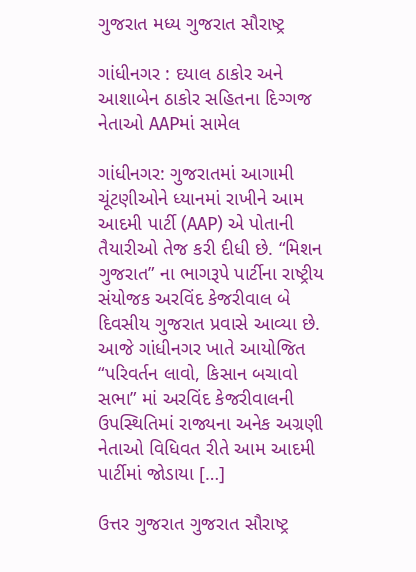ગુજરાત મધ્ય ગુજરાત સૌરાષ્ટ્ર

ગાંધીનગર : દયાલ ઠાકોર અને આશાબેન ઠાકોર સહિતના દિગ્ગજ નેતાઓ AAPમાં સામેલ

ગાંધીનગર: ગુજરાતમાં આગામી ચૂંટણીઓને ધ્યાનમાં રાખીને આમ આદમી પાર્ટી (AAP) એ પોતાની તૈયારીઓ તેજ કરી દીધી છે. “મિશન ગુજરાત” ના ભાગરૂપે પાર્ટીના રાષ્ટ્રીય સંયોજક અરવિંદ કેજરીવાલ બે દિવસીય ગુજરાત પ્રવાસે આવ્યા છે. આજે ગાંધીનગર ખાતે આયોજિત “પરિવર્તન લાવો, કિસાન બચાવો સભા” માં અરવિંદ કેજરીવાલની ઉપસ્થિતિમાં રાજ્યના અનેક અગ્રણી નેતાઓ વિધિવત રીતે આમ આદમી પાર્ટીમાં જોડાયા […]

ઉત્તર ગુજરાત ગુજરાત સૌરાષ્ટ્ર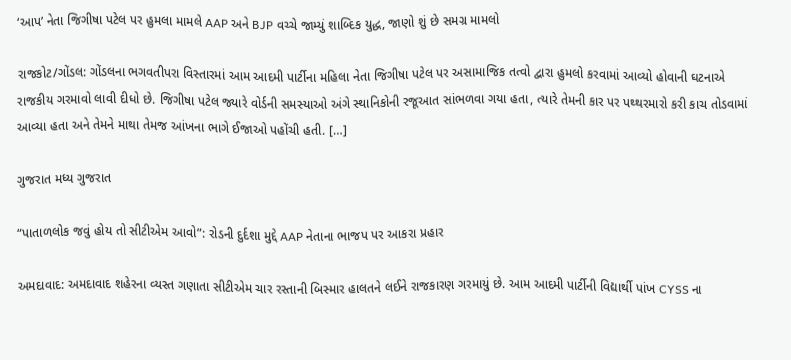‘આપ’ નેતા જિગીષા પટેલ પર હુમલા મામલે AAP અને BJP વચ્ચે જામ્યું શાબ્દિક યુદ્ધ, જાણો શું છે સમગ્ર મામલો

રાજકોટ/ગોંડલ: ગોંડલના ભગવતીપરા વિસ્તારમાં આમ આદમી પાર્ટીના મહિલા નેતા જિગીષા પટેલ પર અસામાજિક તત્વો દ્વારા હુમલો કરવામાં આવ્યો હોવાની ઘટનાએ રાજકીય ગરમાવો લાવી દીધો છે. જિગીષા પટેલ જ્યારે વોર્ડની સમસ્યાઓ અંગે સ્થાનિકોની રજૂઆત સાંભળવા ગયા હતા, ત્યારે તેમની કાર પર પથ્થરમારો કરી કાચ તોડવામાં આવ્યા હતા અને તેમને માથા તેમજ આંખના ભાગે ઈજાઓ પહોંચી હતી. […]

ગુજરાત મધ્ય ગુજરાત

“પાતાળલોક જવું હોય તો સીટીએમ આવો”: રોડની દુર્દશા મુદ્દે AAP નેતાના ભાજપ પર આકરા પ્રહાર

અમદાવાદ: અમદાવાદ શહેરના વ્યસ્ત ગણાતા સીટીએમ ચાર રસ્તાની બિસ્માર હાલતને લઈને રાજકારણ ગરમાયું છે. આમ આદમી પાર્ટીની વિદ્યાર્થી પાંખ CYSS ના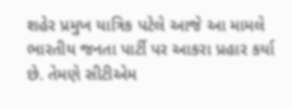શહેર પ્રમુખ યાત્રિક પટેલે આજે આ મામલે ભારતીય જનતા પાર્ટી પર આકરા પ્રહાર કર્યા છે. તેમણે સીટીએમ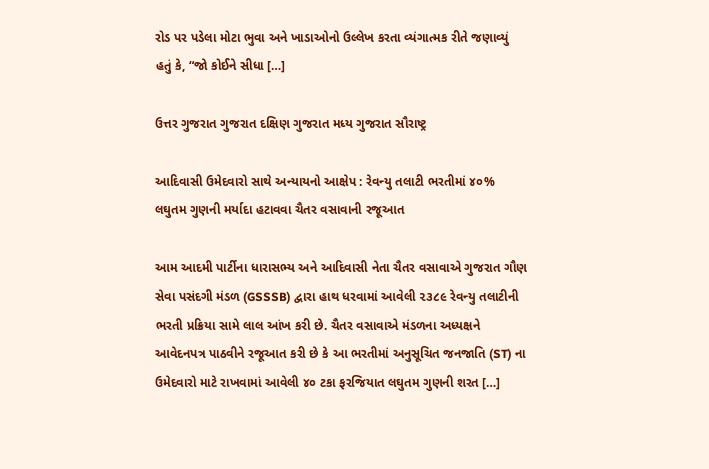રોડ પર પડેલા મોટા ભુવા અને ખાડાઓનો ઉલ્લેખ કરતા વ્યંગાત્મક રીતે જણાવ્યું હતું કે, “જો કોઈને સીધા […]

ઉત્તર ગુજરાત ગુજરાત દક્ષિણ ગુજરાત મધ્ય ગુજરાત સૌરાષ્ટ્ર

આદિવાસી ઉમેદવારો સાથે અન્યાયનો આક્ષેપ : રેવન્યુ તલાટી ભરતીમાં ૪૦% લઘુતમ ગુણની મર્યાદા હટાવવા ચૈતર વસાવાની રજૂઆત

આમ આદમી પાર્ટીના ધારાસભ્ય અને આદિવાસી નેતા ચૈતર વસાવાએ ગુજરાત ગૌણ સેવા પસંદગી મંડળ (GSSSB) દ્વારા હાથ ધરવામાં આવેલી ૨૩૮૯ રેવન્યુ તલાટીની ભરતી પ્રક્રિયા સામે લાલ આંખ કરી છે. ચૈતર વસાવાએ મંડળના અધ્યક્ષને આવેદનપત્ર પાઠવીને રજૂઆત કરી છે કે આ ભરતીમાં અનુસૂચિત જનજાતિ (ST) ના ઉમેદવારો માટે રાખવામાં આવેલી ૪૦ ટકા ફરજિયાત લઘુતમ ગુણની શરત […]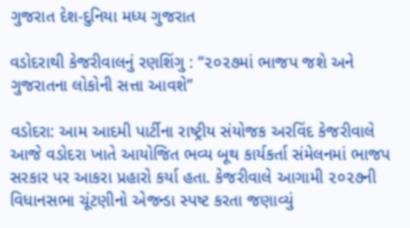ગુજરાત દેશ-દુનિયા મધ્ય ગુજરાત

વડોદરાથી કેજરીવાલનું રણશિંગુ : “૨૦૨૭માં ભાજપ જશે અને ગુજરાતના લોકોની સત્તા આવશે”

વડોદરા: આમ આદમી પાર્ટીના રાષ્ટ્રીય સંયોજક અરવિંદ કેજરીવાલે આજે વડોદરા ખાતે આયોજિત ભવ્ય બૂથ કાર્યકર્તા સંમેલનમાં ભાજપ સરકાર પર આકરા પ્રહારો કર્યા હતા. કેજરીવાલે આગામી ૨૦૨૭ની વિધાનસભા ચૂંટણીનો એજન્ડા સ્પષ્ટ કરતા જણાવ્યું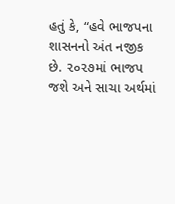હતું કે, “હવે ભાજપના શાસનનો અંત નજીક છે. ૨૦૨૭માં ભાજપ જશે અને સાચા અર્થમાં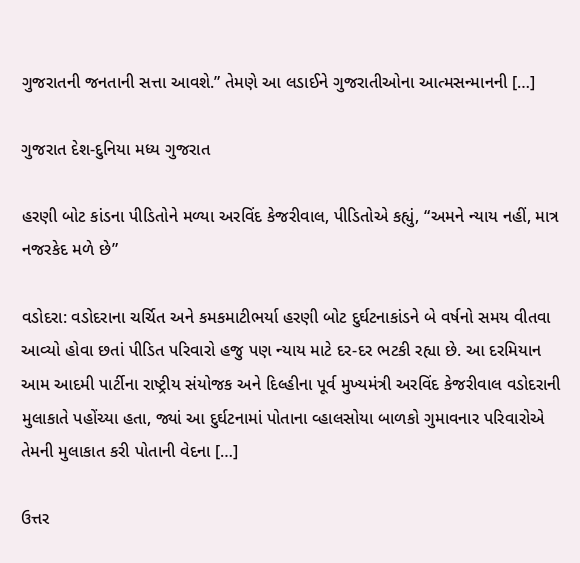ગુજરાતની જનતાની સત્તા આવશે.” તેમણે આ લડાઈને ગુજરાતીઓના આત્મસન્માનની […]

ગુજરાત દેશ-દુનિયા મધ્ય ગુજરાત

હરણી બોટ કાંડના પીડિતોને મળ્યા અરવિંદ કેજરીવાલ, પીડિતોએ કહ્યું, “અમને ન્યાય નહીં, માત્ર નજરકેદ મળે છે”

વડોદરા: વડોદરાના ચર્ચિત અને કમકમાટીભર્યા હરણી બોટ દુર્ઘટનાકાંડને બે વર્ષનો સમય વીતવા આવ્યો હોવા છતાં પીડિત પરિવારો હજુ પણ ન્યાય માટે દર-દર ભટકી રહ્યા છે. આ દરમિયાન આમ આદમી પાર્ટીના રાષ્ટ્રીય સંયોજક અને દિલ્હીના પૂર્વ મુખ્યમંત્રી અરવિંદ કેજરીવાલ વડોદરાની મુલાકાતે પહોંચ્યા હતા, જ્યાં આ દુર્ઘટનામાં પોતાના વ્હાલસોયા બાળકો ગુમાવનાર પરિવારોએ તેમની મુલાકાત કરી પોતાની વેદના […]

ઉત્તર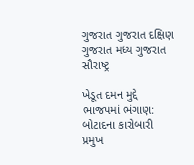ગુજરાત ગુજરાત દક્ષિણ ગુજરાત મધ્ય ગુજરાત સૌરાષ્ટ્ર

ખેડૂત દમન મુદ્દે ભાજપમાં ભંગાણ: બોટાદના કારોબારી પ્રમુખ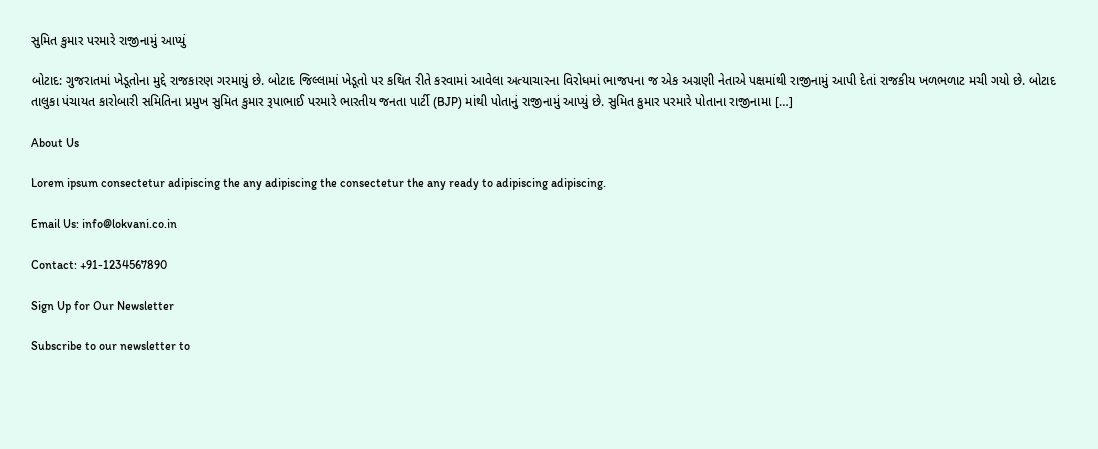સુમિત કુમાર પરમારે રાજીનામું આપ્યું

બોટાદ: ગુજરાતમાં ખેડૂતોના મુદ્દે રાજકારણ ગરમાયું છે. બોટાદ જિલ્લામાં ખેડૂતો પર કથિત રીતે કરવામાં આવેલા અત્યાચારના વિરોધમાં ભાજપના જ એક અગ્રણી નેતાએ પક્ષમાંથી રાજીનામું આપી દેતાં રાજકીય ખળભળાટ મચી ગયો છે. બોટાદ તાલુકા પંચાયત કારોબારી સમિતિના પ્રમુખ સુમિત કુમાર રૂપાભાઈ પરમારે ભારતીય જનતા પાર્ટી (BJP) માંથી પોતાનું રાજીનામું આપ્યું છે. સુમિત કુમાર પરમારે પોતાના રાજીનામા […]

About Us

Lorem ipsum consectetur adipiscing the any adipiscing the consectetur the any ready to adipiscing adipiscing.

Email Us: info@lokvani.co.in

Contact: +91-1234567890

Sign Up for Our Newsletter

Subscribe to our newsletter to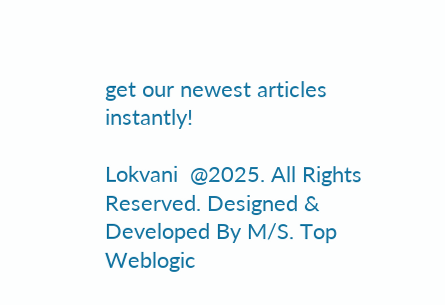get our newest articles instantly!

Lokvani  @2025. All Rights Reserved. Designed & Developed By M/S. Top Weblogic